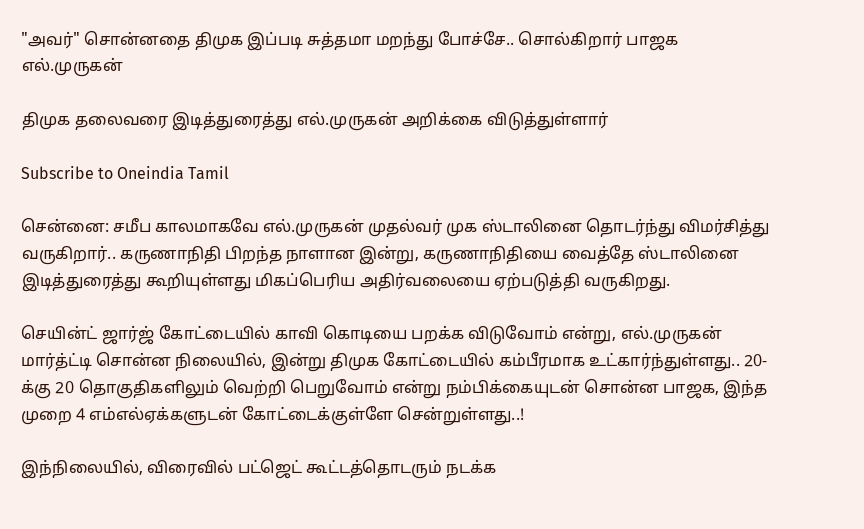"அவர்" சொன்னதை திமுக இப்படி சுத்தமா மறந்து போச்சே.. சொல்கிறார் பாஜக எல்.முருகன்

திமுக தலைவரை இடித்துரைத்து எல்.முருகன் அறிக்கை விடுத்துள்ளார்

Subscribe to Oneindia Tamil

சென்னை: சமீப காலமாகவே எல்.முருகன் முதல்வர் முக ஸ்டாலினை தொடர்ந்து விமர்சித்து வருகிறார்.. கருணாநிதி பிறந்த நாளான இன்று, கருணாநிதியை வைத்தே ஸ்டாலினை இடித்துரைத்து கூறியுள்ளது மிகப்பெரிய அதிர்வலையை ஏற்படுத்தி வருகிறது.

செயின்ட் ஜார்ஜ் கோட்டையில் காவி கொடியை பறக்க விடுவோம் என்று, எல்.முருகன் மார்த்ட்டி சொன்ன நிலையில், இன்று திமுக கோட்டையில் கம்பீரமாக உட்கார்ந்துள்ளது.. 20-க்கு 20 தொகுதிகளிலும் வெற்றி பெறுவோம் என்று நம்பிக்கையுடன் சொன்ன பாஜக, இந்த முறை 4 எம்எல்ஏக்களுடன் கோட்டைக்குள்ளே சென்றுள்ளது..!

இந்நிலையில், விரைவில் பட்ஜெட் கூட்டத்தொடரும் நடக்க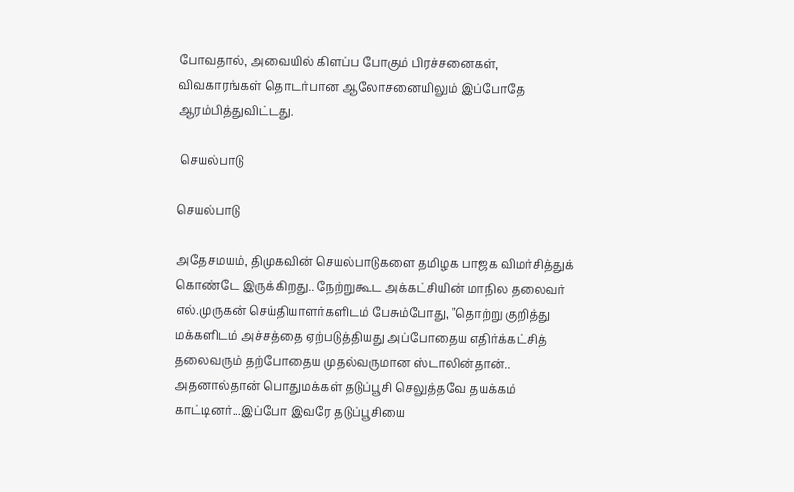போவதால், அவையில் கிளப்ப போகும் பிரச்சனைகள், விவகாரங்கள் தொடர்பான ஆலோசனையிலும் இப்போதே ஆரம்பித்துவிட்டது.

 செயல்பாடு

செயல்பாடு

அதேசமயம், திமுகவின் செயல்பாடுகளை தமிழக பாஜக விமர்சித்துக் கொண்டே இருக்கிறது.. நேற்றுகூட அக்கட்சியின் மாநில தலைவர் எல்.முருகன் செய்தியாளர்களிடம் பேசும்போது, "தொற்று குறித்து மக்களிடம் அச்சத்தை ஏற்படுத்தியது அப்போதைய எதிர்க்கட்சித் தலைவரும் தற்போதைய முதல்வருமான ஸ்டாலின்தான்.. அதனால்தான் பொதுமக்கள் தடுப்பூசி செலுத்தவே தயக்கம் காட்டினர்...இப்போ இவரே தடுப்பூசியை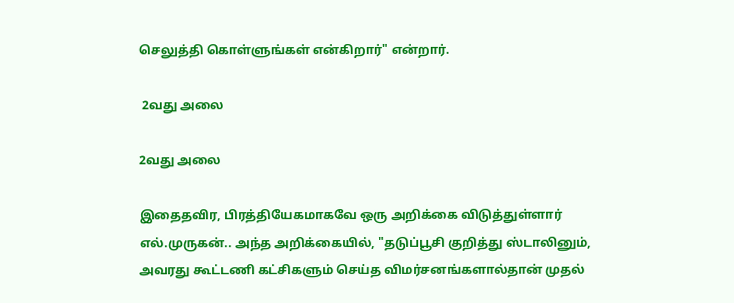செலுத்தி கொள்ளுங்கள் என்கிறார்" என்றார்.

 2வது அலை

2வது அலை

இதைதவிர, பிரத்தியேகமாகவே ஒரு அறிக்கை விடுத்துள்ளார் எல்.முருகன்.. அந்த அறிக்கையில், "தடுப்பூசி குறித்து ஸ்டாலினும், அவரது கூட்டணி கட்சிகளும் செய்த விமர்சனங்களால்தான் முதல்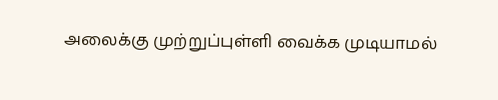அலைக்கு முற்றுப்புள்ளி வைக்க முடியாமல்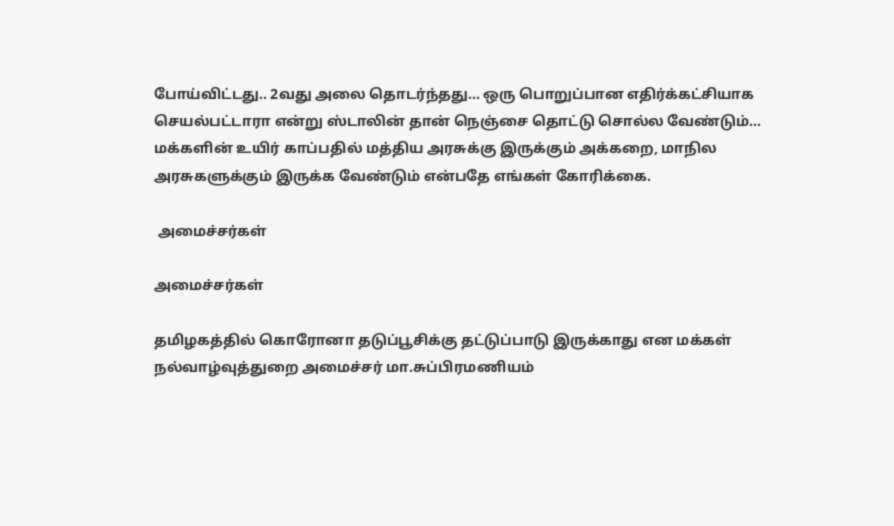போய்விட்டது.. 2வது அலை தொடர்ந்தது... ஒரு பொறுப்பான எதிர்க்கட்சியாக செயல்பட்டாரா என்று ஸ்டாலின் தான் நெஞ்சை தொட்டு சொல்ல வேண்டும்... மக்களின் உயிர் காப்பதில் மத்திய அரசுக்கு இருக்கும் அக்கறை, மாநில அரசுகளுக்கும் இருக்க வேண்டும் என்பதே எங்கள் கோரிக்கை.

 அமைச்சர்கள்

அமைச்சர்கள்

தமிழகத்தில் கொரோனா தடுப்பூசிக்கு தட்டுப்பாடு இருக்காது என மக்கள் நல்வாழ்வுத்துறை அமைச்சர் மா.சுப்பிரமணியம்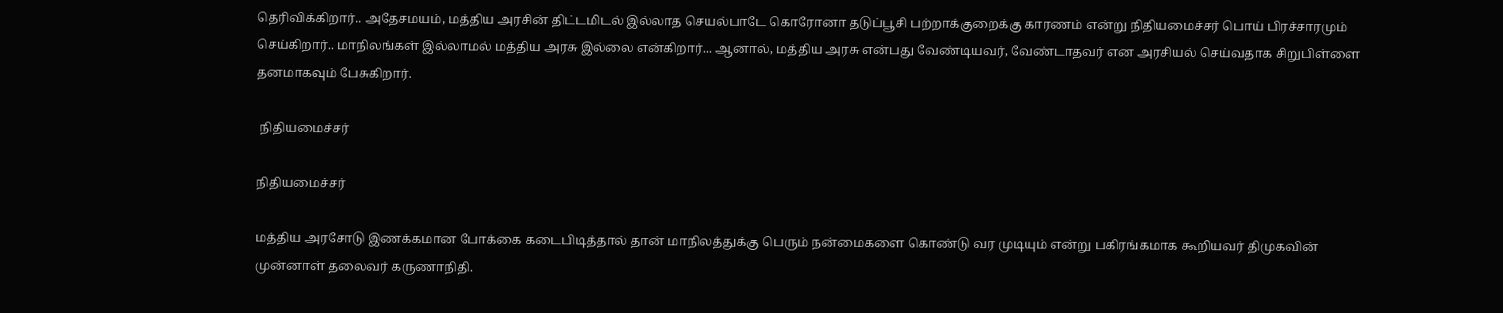தெரிவிக்கிறார்.. அதேசமயம், மத்திய அரசின் திட்டமிடல் இல்லாத செயல்பாடே கொரோனா தடுப்பூசி பற்றாக்குறைக்கு காரணம் என்று நிதியமைச்சர் பொய் பிரச்சாரமும் செய்கிறார்.. மாநிலங்கள் இல்லாமல் மத்திய அரசு இல்லை என்கிறார்... ஆனால், மத்திய அரசு என்பது வேண்டியவர், வேண்டாதவர் என அரசியல் செய்வதாக சிறுபிள்ளை தனமாகவும் பேசுகிறார்.

 நிதியமைச்சர்

நிதியமைச்சர்

மத்திய அரசோடு இணக்கமான போக்கை கடைபிடித்தால் தான் மாநிலத்துக்கு பெரும் நன்மைகளை கொண்டு வர முடியும் என்று பகிரங்கமாக கூறியவர் திமுகவின் முன்னாள் தலைவர் கருணாநிதி.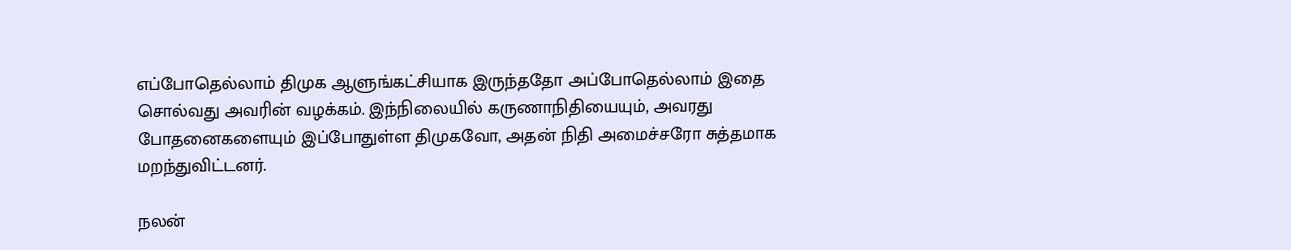எப்போதெல்லாம் திமுக ஆளுங்கட்சியாக இருந்ததோ அப்போதெல்லாம் இதை சொல்வது அவரின் வழக்கம். இந்நிலையில் கருணாநிதியையும், அவரது போதனைகளையும் இப்போதுள்ள திமுகவோ, அதன் நிதி அமைச்சரோ சுத்தமாக மறந்துவிட்டனர்.

நலன்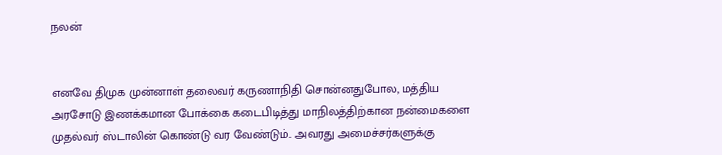நலன்


எனவே திமுக முன்னாள் தலைவர் கருணாநிதி சொன்னதுபோல, மத்திய அரசோடு இணக்கமான போக்கை கடைபிடித்து மாநிலத்திற்கான நன்மைகளை முதல்வர் ஸ்டாலின் கொண்டு வர வேண்டும்.. அவரது அமைச்சர்களுக்கு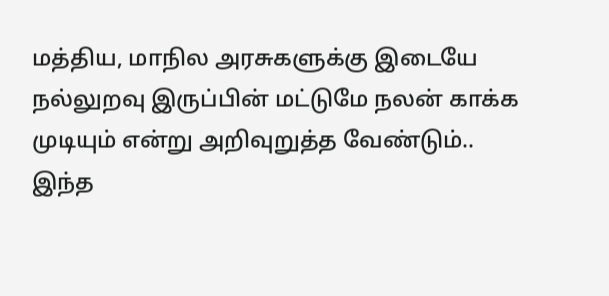மத்திய, மாநில அரசுகளுக்கு இடையே நல்லுறவு இருப்பின் மட்டுமே நலன் காக்க முடியும் என்று அறிவுறுத்த வேண்டும்.. இந்த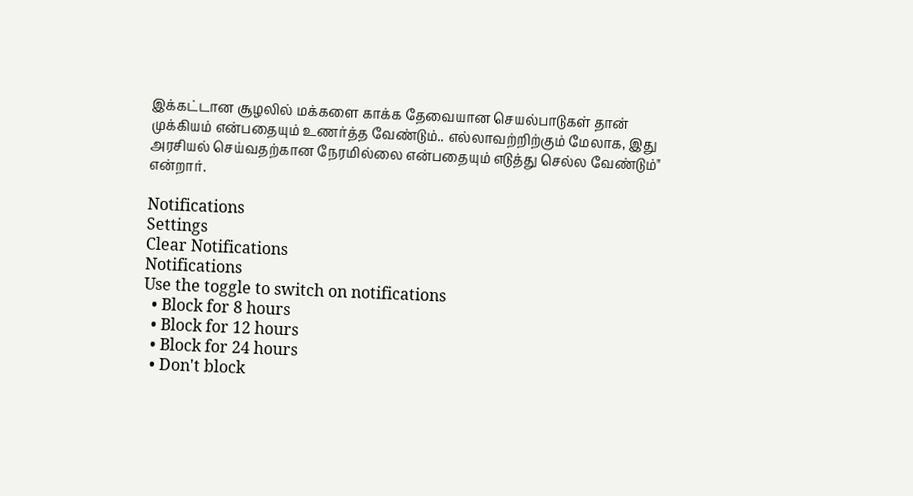இக்கட்டான சூழலில் மக்களை காக்க தேவையான செயல்பாடுகள் தான் முக்கியம் என்பதையும் உணர்த்த வேண்டும்.. எல்லாவற்றிற்கும் மேலாக, இது அரசியல் செய்வதற்கான நேரமில்லை என்பதையும் எடுத்து செல்ல வேண்டும்" என்றார்.

Notifications
Settings
Clear Notifications
Notifications
Use the toggle to switch on notifications
  • Block for 8 hours
  • Block for 12 hours
  • Block for 24 hours
  • Don't block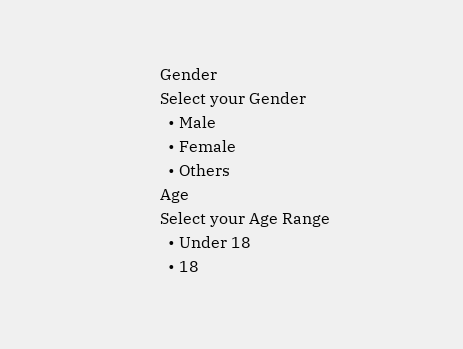Gender
Select your Gender
  • Male
  • Female
  • Others
Age
Select your Age Range
  • Under 18
  • 18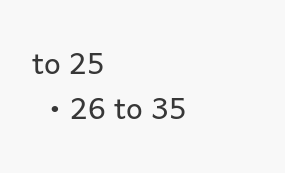to 25
  • 26 to 35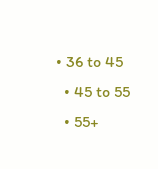• 36 to 45
  • 45 to 55
  • 55+